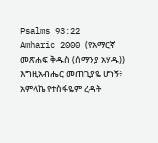Psalms 93:22
Amharic 2000 (የአማርኛ መጽሐፍ ቅዱስ (ሰማንያ አሃዱ))
እግዚአብሔር መጠጊያዬ ሆነኝ፥ አምላኬ የተስፋዬም ረዳት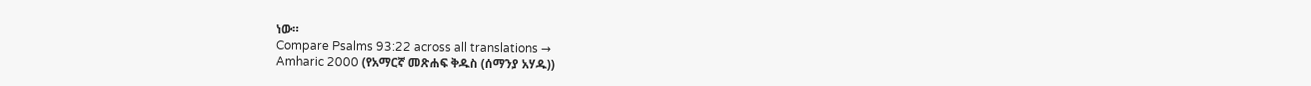ነው።
Compare Psalms 93:22 across all translations →
Amharic 2000 (የአማርኛ መጽሐፍ ቅዱስ (ሰማንያ አሃዱ))